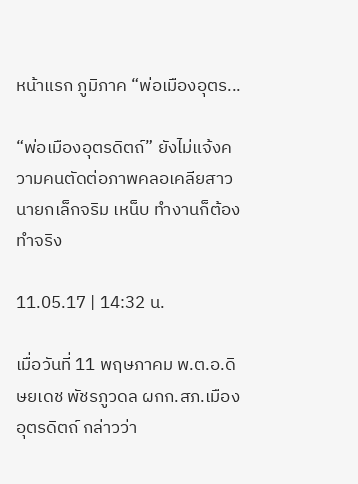หน้าแรก ภูมิภาค “พ่อเมืองอุตร...

“พ่อเมืองอุตรดิตถ์” ยังไม่แจ้งความคนตัดต่อภาพคลอเคลียสาว นายกเล็กจริม เหน็บ ทำงานก็ต้องทำจริง

11.05.17 | 14:32 น.

เมื่อวันที่ 11 พฤษภาคม พ.ต.อ.ดิษยเดช พัชรภูวดล ผกก.สภ.เมืองอุตรดิตถ์ กล่าวว่า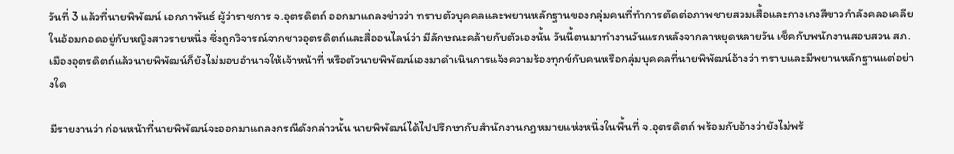วันที่ 3 แล้วที่นายพิพัฒน์ เอกภาพันธ์ ผู้ว่าราชการ จ.อุตรดิตถ์ ออกมาแถลงข่าวว่า ทราบตัวบุคคลและพยานหลักฐานของกลุ่มคนที่ทำการตัดต่อภาพชายสวมเสื้อและกางเกงสีขาวกำลังคลอเคลียในอ้อมกอดอยู่กับหญิงสาวรายหนึ่ง ซึ่งถูกวิจารณ์จากชาวอุตรดิตถ์และสื่ออนไลน์ว่า มีลักษณะคล้ายกับตัวเองนั้น วันนี้ตนมาทำงานวันแรกหลังจากลาหยุดหลายวัน เช็คกับพนักงานสอบสวน สภ.เมืองอุตรดิตถ์แล้วนายพิพัฒน์ก็ยังไม่มอบอำนาจให้เจ้าหน้าที่ หรือตัวนายพิพัฒน์เองมาดำเนินการแจ้งความร้องทุกข์กับคนหรือกลุ่มบุคคลที่นายพิพัฒน์อ้างว่า ทราบและมีพยานหลักฐานแต่อย่างใด

มีรายงานว่า ก่อนหน้าที่นายพิพัฒน์จะออกมาแถลงกรณีดังกล่าวนั้น นายพิพัฒน์ได้ไปปรึกษากับสำนักงานกฎหมายแห่งหนึ่งในพื้นที่ จ.อุตรดิตถ์ พร้อมกับอ้างว่ายังไม่พร้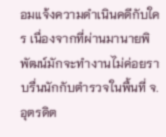อมแจ้งความดำเนินคดีกับใคร เนื่องจากที่ผ่านมานายพิพัฒน์มักจะทำงานไม่ค่อยราบรื่นนักกับตำรวจในพื้นที่ จ.อุตรดิต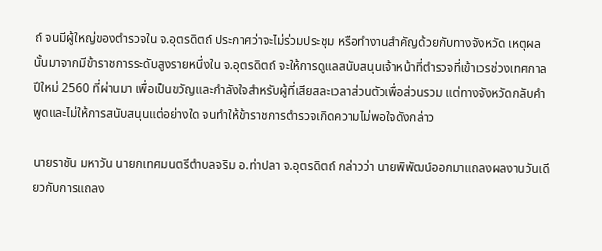ถ์ จนมีผู้ใหญ่ของตำรวจใน จ.อุตรดิตถ์ ประกาศว่าจะไม่ร่วมประชุม หรือทำงานสำคัญด้วยกับทางจังหวัด เหตุผลนั้นมาจากมีข้าราชการระดับสูงรายหนึ่งใน จ.อุตรดิตถ์ จะให้การดูแลสนับสนุนเจ้าหน้าที่ตำรวจที่เข้าเวรช่วงเทศกาลปีใหม่ 2560 ที่ผ่านมา เพื่อเป็นขวัญและกำลังใจสำหรับผู้ที่เสียสละเวลาส่วนตัวเพื่อส่วนรวม แต่ทางจังหวัดกลับคำพูดและไม่ให้การสนับสนุนแต่อย่างใด จนทำให้ข้าราชการตำรวจเกิดความไม่พอใจดังกล่าว

นายราชัน มหาวัน นายกเทศมนตรีตำบลจริม อ.ท่าปลา จ.อุตรดิตถ์ กล่าวว่า นายพิพัฒน์ออกมาแถลงผลงานวันเดียวกับการแถลง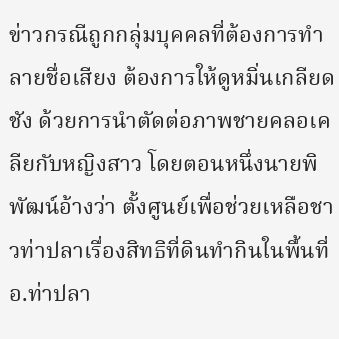ข่าวกรณีถูกกลุ่มบุคคลที่ต้องการทำลายชื่อเสียง ต้องการให้ดูหมิ่นเกลียดชัง ด้วยการนำตัดต่อภาพชายคลอเคลียกับหญิงสาว โดยตอนหนึ่งนายพิพัฒน์อ้างว่า ตั้งศูนย์เพื่อช่วยเหลือชาวท่าปลาเรื่องสิทธิที่ดินทำกินในพื้นที่ อ.ท่าปลา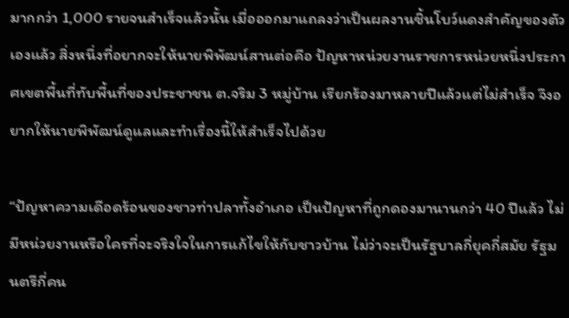มากกว่า 1,000 รายจนสำเร็จแล้วนั้น เมื่อออกมาแถลงว่าเป็นผลงานชิ้นโบว์แดงสำคัญของตัวเองแล้ว สิ่งหนึ่งที่อยากจะให้นายพิพัฒน์สานต่อคือ ปัญหาหน่วยงานราชการหน่วยหนึ่งประกาศเขตพื้นที่ทับพื้นที่ของประชาชน ต.จริม 3 หมู่บ้าน เรียกร้องมาหลายปีแล้วแต่ไม่สำเร็จ จึงอยากให้นายพิพัฒน์ดูแลและทำเรื่องนี้ให้สำเร็จไปด้วย

“ปัญหาความเดือดร้อนของชาวท่าปลาทั้งอำเภอ เป็นปัญหาที่ถูกดองมานานกว่า 40 ปีแล้ว ไม่มีหน่วยงานหรือใครที่จะจริงใจในการแก้ไขให้กับชาวบ้าน ไม่ว่าจะเป็นรัฐบาลกี่ยุคกี่สมัย รัฐมนตรีกี่คน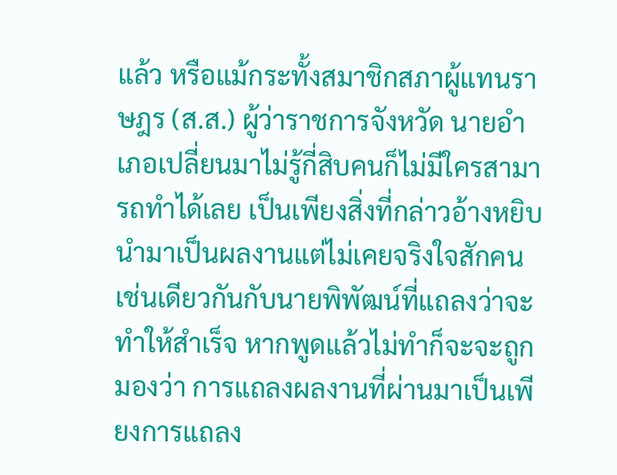แล้ว หรือแม้กระทั้งสมาชิกสภาผู้แทนราษฎร (ส.ส.) ผู้ว่าราชการจังหวัด นายอำเภอเปลี่ยนมาไม่รู้กี่สิบคนก็ไม่มีใครสามารถทำได้เลย เป็นเพียงสิ่งที่กล่าวอ้างหยิบนำมาเป็นผลงานแต่ไม่เคยจริงใจสักคน เช่นเดียวกันกับนายพิพัฒน์ที่แถลงว่าจะทำให้สำเร็จ หากพูดแล้วไม่ทำก็จะจะถูกมองว่า การแถลงผลงานที่ผ่านมาเป็นเพียงการแถลง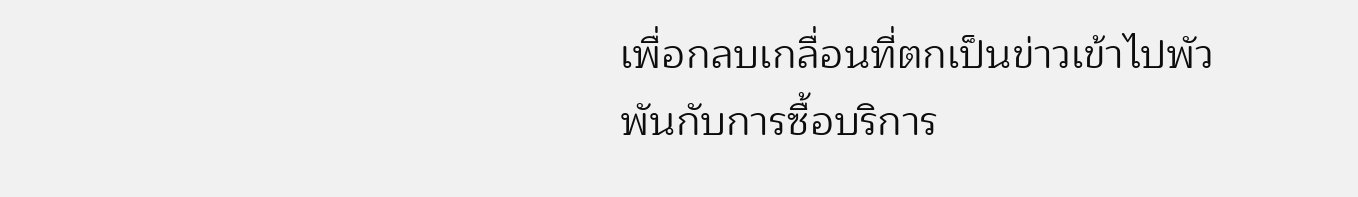เพื่อกลบเกลื่อนที่ตกเป็นข่าวเข้าไปพัวพันกับการซื้อบริการ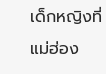เด็กหญิงที่ แม่ฮ่อง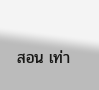สอน เท่า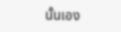นั้นเอง